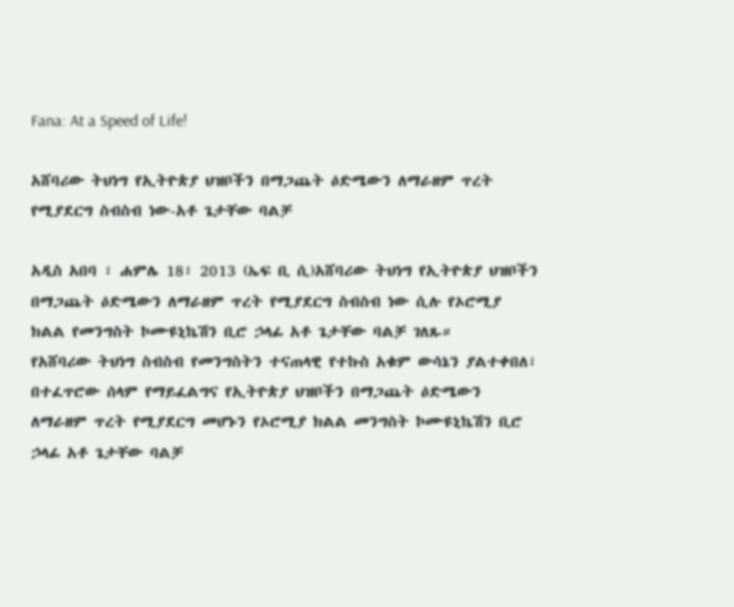Fana: At a Speed of Life!

አሸባሪው ትህነግ የኢትዮጵያ ህዝቦችን በማጋጨት ዕድሜውን ለማራዘም ጥረት የሚያደርግ ስብስብ ነው-አቶ ጌታቸው ባልቻ

አዲስ አበባ ፣ ሐምሌ 18፣ 2013 (ኤፍ ቢ ሲ)አሸባሪው ትህነግ የኢትዮጵያ ህዝቦችን በማጋጨት ዕድሜውን ለማራዘም ጥረት የሚያደርግ ስብስብ ነው ሲሉ የኦሮሚያ ክልል የመንግስት ኮሙዩኒኬሽን ቢሮ ኃላፊ አቶ ጌታቸው ባልቻ ገለጹ።
የአሸባሪው ትህነግ ስብስብ የመንግስትን ተናጠላዊ የተኩስ አቁም ውሳኔን ያልተቀበለ፣ በተፈጥሮው ሰላም የማይፈልግና የኢትዮጵያ ህዝቦችን በማጋጨት ዕድሜውን ለማራዘም ጥረት የሚያደርግ መሆኑን የኦሮሚያ ክልል መንግስት ኮሙዩኒኬሽን ቢሮ ኃላፊ አቶ ጌታቸው ባልቻ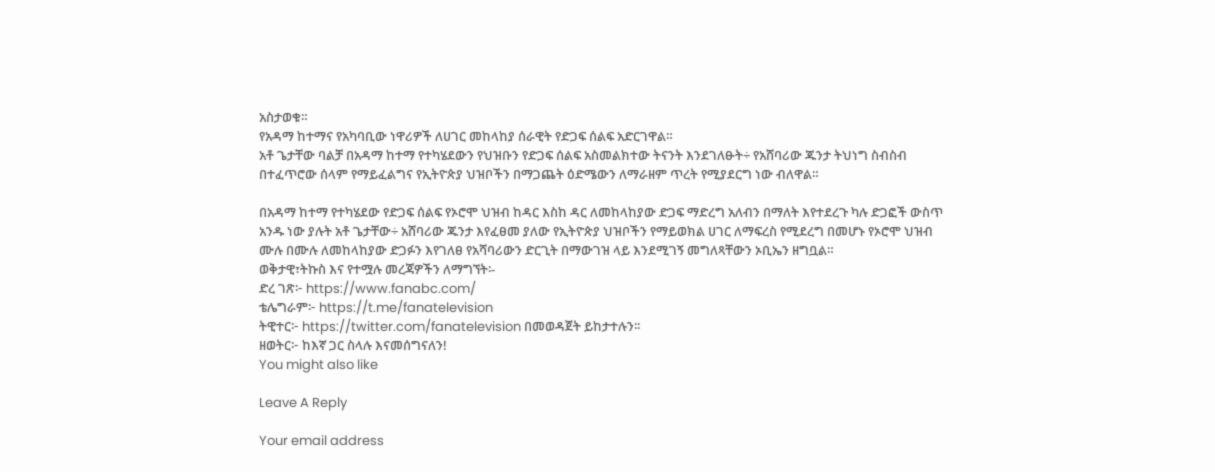አስታወቁ።
የአዳማ ከተማና የአካባቢው ነዋሪዎች ለሀገር መከላከያ ሰራዊት የድጋፍ ሰልፍ አድርገዋል።
አቶ ጌታቸው ባልቻ በአዳማ ከተማ የተካሄደውን የህዝቡን የድጋፍ ሰልፍ አስመልክተው ትናንት እንደገለፁት÷ የአሸባሪው ጁንታ ትህነግ ስብስብ በተፈጥሮው ሰላም የማይፈልግና የኢትዮጵያ ህዝቦችን በማጋጨት ዕድሜውን ለማራዘም ጥረት የሚያደርግ ነው ብለዋል።

በአዳማ ከተማ የተካሄደው የድጋፍ ሰልፍ የኦሮሞ ህዝብ ከዳር እስከ ዳር ለመከላከያው ድጋፍ ማድረግ አለብን በማለት እየተደረጉ ካሉ ድጋፎች ውስጥ አንዱ ነው ያሉት አቶ ጌታቸው÷ አሸባሪው ጁንታ እየፈፀመ ያለው የኢትዮጵያ ህዝቦችን የማይወክል ሀገር ለማፍረስ የሚደረግ በመሆኑ የኦሮሞ ህዝብ ሙሉ በሙሉ ለመከላከያው ድጋፉን እየገለፀ የአሻባሪውን ድርጊት በማውገዝ ላይ እንደሚገኝ መግለጻቸውን ኦቢኤን ዘግቧል።
ወቅታዊ፣ትኩስ እና የተሟሉ መረጃዎችን ለማግኘት፡-
ድረ ገጽ፦ https://www.fanabc.com/
ቴሌግራም፦ https://t.me/fanatelevision
ትዊተር፦ https://twitter.com/fanatelevision በመወዳጀት ይከታተሉን፡፡
ዘወትር፦ ከእኛ ጋር ስላሉ እናመሰግናለን!
You might also like

Leave A Reply

Your email address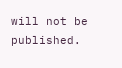will not be published.